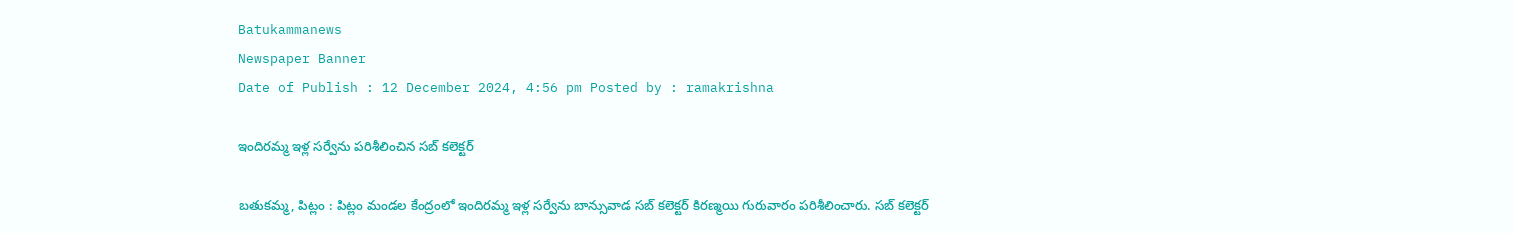Batukammanews
Newspaper Banner
Date of Publish : 12 December 2024, 4:56 pm Posted by : ramakrishna

ఇందిరమ్మ ఇళ్ల సర్వేను పరిశీలించిన సబ్ కలెక్టర్

బతుకమ్మ, పిట్లం : పిట్లం మండల కేంద్రంలో ఇందిరమ్మ ఇళ్ల సర్వేను బాన్సువాడ సబ్ కలెక్టర్ కిరణ్మయి గురువారం పరిశీలించారు. సబ్ కలెక్టర్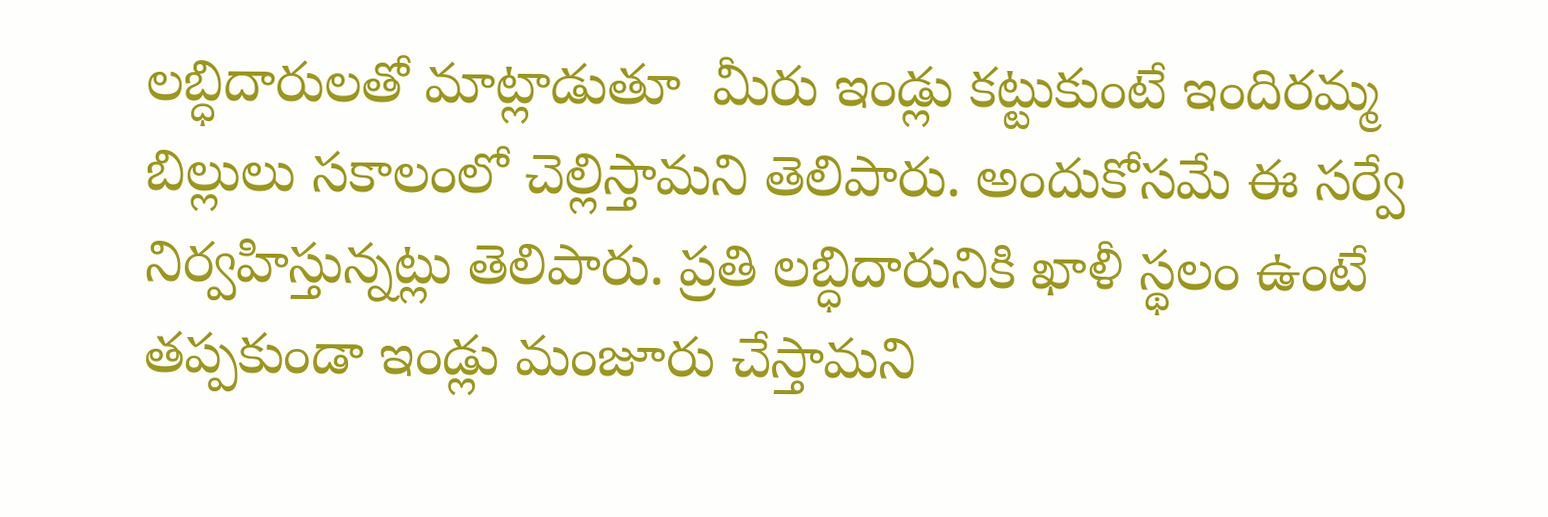లబ్ధిదారులతో మాట్లాడుతూ  మీరు ఇండ్లు కట్టుకుంటే ఇందిరమ్మ బిల్లులు సకాలంలో చెల్లిస్తామని తెలిపారు. అందుకోసమే ఈ సర్వే నిర్వహిస్తున్నట్లు తెలిపారు. ప్రతి లబ్ధిదారునికి ఖాళీ స్థలం ఉంటే తప్పకుండా ఇండ్లు మంజూరు చేస్తామని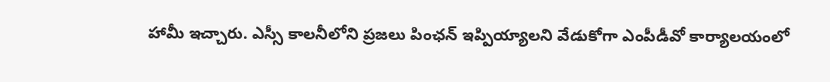హామీ ఇచ్చారు. ఎస్సీ కాలనీలోని ప్రజలు పింఛన్ ఇప్పియ్యాలని వేడుకోగా ఎంపీడీవో కార్యాలయంలో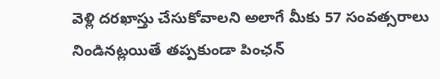వెళ్లి దరఖాస్తు చేసుకోవాలని అలాగే మీకు 57 సంవత్సరాలు నిండినట్లయితే తప్పకుండా పింఛన్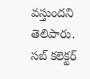వస్తుందని తెలిపారు. సబ్ కలెక్టర్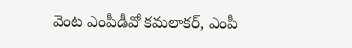వెంట ఎంపీడీవో కమలాకర్, ఎంపీ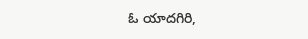ఓ యాదగిరి,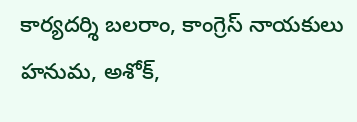కార్యదర్శి బలరాం, కాంగ్రెస్ నాయకులు హనుమ, అశోక్,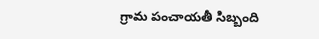గ్రామ పంచాయతీ సిబ్బంది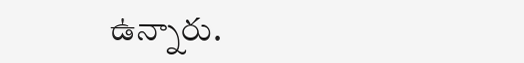ఉన్నారు.